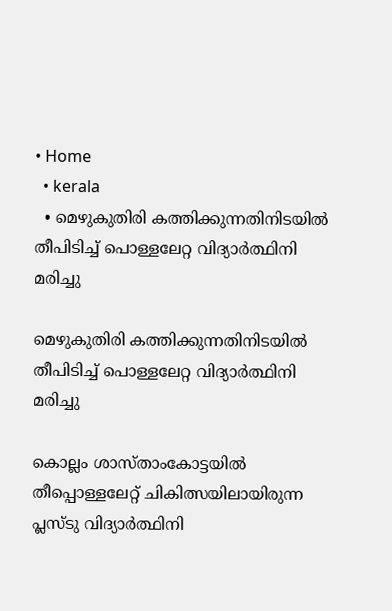• Home
  • kerala
  • മെഴുകുതിരി കത്തിക്കുന്നതിനിടയിൽ തീപിടിച്ച് പൊള്ളലേറ്റ വിദ്യാർത്ഥിനി മരിച്ചു

മെഴുകുതിരി കത്തിക്കുന്നതിനിടയിൽ തീപിടിച്ച് പൊള്ളലേറ്റ വിദ്യാർത്ഥിനി മരിച്ചു

കൊല്ലം ശാസ്താംകോട്ടയിൽ തീപ്പൊള്ളലേറ്റ് ചികിത്സയിലായിരുന്ന പ്ലസ്ടു വിദ്യാർത്ഥിനി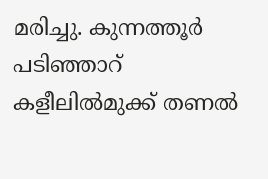മരിച്ചു. കുന്നത്തൂര്‍ പടിഞ്ഞാറ് കളീലില്‍മുക്ക് തണല്‍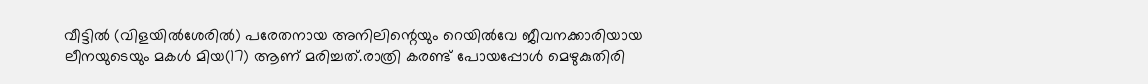വീട്ടില്‍ (വിളയില്‍ശേരില്‍) പരേതനായ അനിലിന്റെയും റെയില്‍വേ ജീവനക്കാരിയായ ലീനയുടെയും മകള്‍ മിയ(17) ആണ് മരിച്ചത്.രാത്രി കരണ്ട് പോയപ്പോൾ മെഴുകുതിരി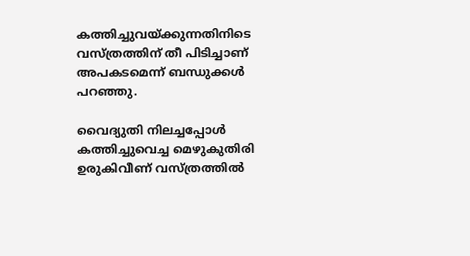കത്തിച്ചുവയ്ക്കുന്നതിനിടെ വസ്ത്രത്തിന് തീ പിടിച്ചാണ് അപകടമെന്ന് ബന്ധുക്കള്‍ പറഞ്ഞു.

വൈദ്യുതി നിലച്ചപ്പോള്‍ കത്തിച്ചുവെച്ച മെഴുകുതിരി ഉരുകിവീണ് വസ്ത്രത്തില്‍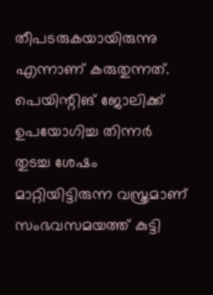തീപടരുകയായിരുന്നു എന്നാണ് കരുതുന്നത്. പെയിന്റിങ് ജോലിക്ക് ഉപയോഗിച്ച തിന്നര്‍ തുടച്ച ശേഷം മാറ്റിയിട്ടിരുന്ന വസ്ത്രമാണ് സംഭവസമയത്ത് കുട്ടി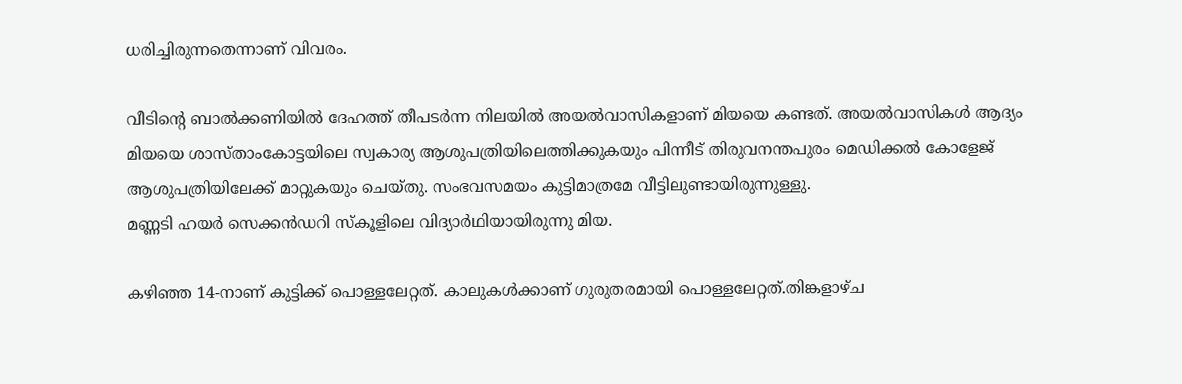ധരിച്ചിരുന്നതെന്നാണ് വിവരം.

വീടിന്റെ ബാല്‍ക്കണിയില്‍ ദേഹത്ത് തീപടര്‍ന്ന നിലയില്‍ അയല്‍വാസികളാണ് മിയയെ കണ്ടത്. അയല്‍വാസികള്‍ ആദ്യം മിയയെ ശാസ്താംകോട്ടയിലെ സ്വകാര്യ ആശുപത്രിയിലെത്തിക്കുകയും പിന്നീട് തിരുവനന്തപുരം മെഡിക്കല്‍ കോളേജ് ആശുപത്രിയിലേക്ക് മാറ്റുകയും ചെയ്തു. സംഭവസമയം കുട്ടിമാത്രമേ വീട്ടിലുണ്ടായിരുന്നുള്ളു.
മണ്ണടി ഹയര്‍ സെക്കന്‍ഡറി സ്‌കൂളിലെ വിദ്യാര്‍ഥിയായിരുന്നു മിയ.

കഴിഞ്ഞ 14-നാണ് കുട്ടിക്ക് പൊള്ളലേറ്റത്. കാലുകള്‍ക്കാണ് ഗുരുതരമായി പൊള്ളലേറ്റത്.തിങ്കളാഴ്ച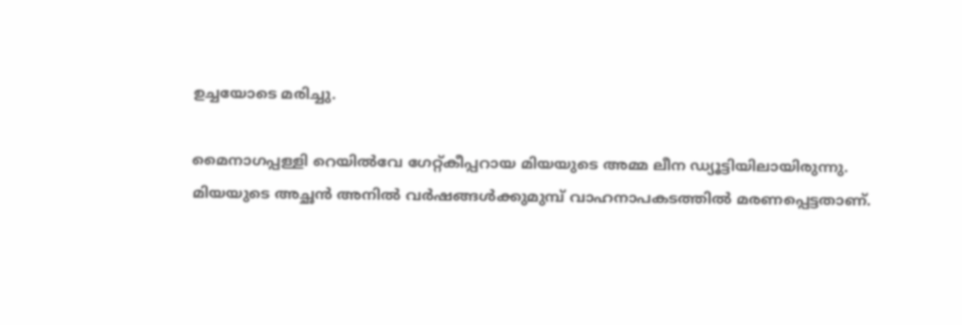ഉച്ചയോടെ മരിച്ചു.

മൈനാഗപ്പള്ളി റെയില്‍വേ ഗേറ്റ്കീപ്പറായ മിയയുടെ അമ്മ ലീന ഡ്യൂട്ടിയിലായിരുന്നു.
മിയയുടെ അച്ഛന്‍ അനില്‍ വര്‍ഷങ്ങള്‍ക്കുമുമ്പ് വാഹനാപകടത്തില്‍ മരണപ്പെട്ടതാണ്.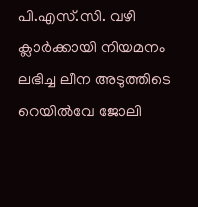പി.എസ്.സി. വഴി ക്ലാര്‍ക്കായി നിയമനം ലഭിച്ച ലീന അടുത്തിടെ റെയില്‍വേ ജോലി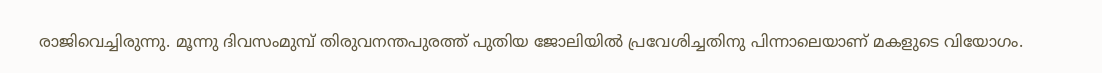രാജിവെച്ചിരുന്നു. മൂന്നു ദിവസംമുമ്പ് തിരുവനന്തപുരത്ത് പുതിയ ജോലിയില്‍ പ്രവേശിച്ചതിനു പിന്നാലെയാണ് മകളുടെ വിയോഗം.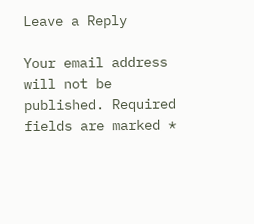Leave a Reply

Your email address will not be published. Required fields are marked *